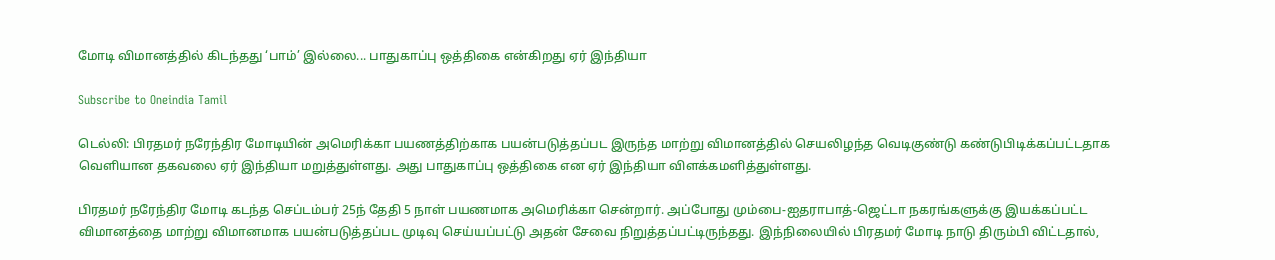மோடி விமானத்தில் கிடந்தது ‘பாம்’ இல்லை... பாதுகாப்பு ஒத்திகை என்கிறது ஏர் இந்தியா

Subscribe to Oneindia Tamil

டெல்லி: பிரதமர் நரேந்திர மோடியின் அமெரிக்கா பயணத்திற்காக பயன்படுத்தப்பட இருந்த மாற்று விமானத்தில் செயலிழந்த வெடிகுண்டு கண்டுபிடிக்கப்பட்டதாக வெளியான தகவலை ஏர் இந்தியா மறுத்துள்ளது. அது பாதுகாப்பு ஒத்திகை என ஏர் இந்தியா விளக்கமளித்துள்ளது.

பிரதமர் நரேந்திர மோடி கடந்த செப்டம்பர் 25ந் தேதி 5 நாள் பயணமாக அமெரிக்கா சென்றார். அப்போது மும்பை-ஐதராபாத்-ஜெட்டா நகரங்களுக்கு இயக்கப்பட்ட விமானத்தை மாற்று விமானமாக பயன்படுத்தப்பட முடிவு செய்யப்பட்டு அதன் சேவை நிறுத்தப்பட்டிருந்தது. இந்நிலையில் பிரதமர் மோடி நாடு திரும்பி விட்டதால்,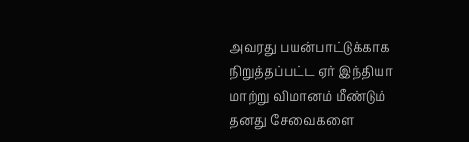அவரது பயன்பாட்டுக்காக நிறுத்தப்பட்ட ஏர் இந்தியா மாற்று விமானம் மீண்டும் தனது சேவைகளை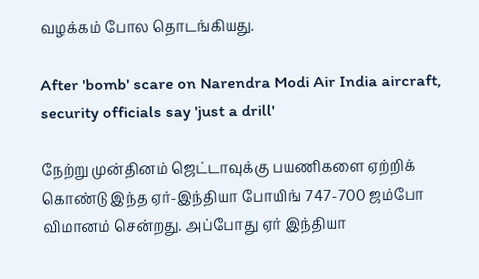வழக்கம் போல தொடங்கியது.

After 'bomb' scare on Narendra Modi Air India aircraft, security officials say 'just a drill'

நேற்று முன்தினம் ஜெட்டாவுக்கு பயணிகளை ஏற்றிக் கொண்டு இந்த ஏர்-இந்தியா போயிங் 747-700 ஜம்போ விமானம் சென்றது. அப்போது ஏர் இந்தியா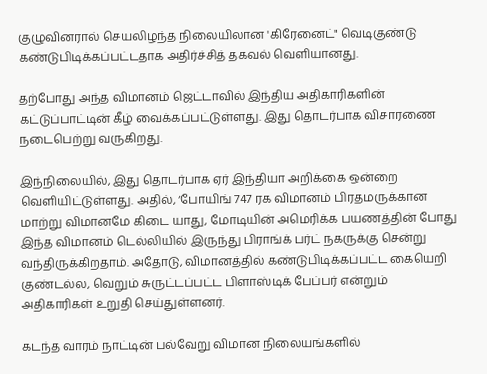குழுவினரால் செயலிழந்த நிலையிலான 'கிரேனைட்" வெடிகுண்டு கண்டுபிடிக்கப்பட்டதாக அதிர்ச்சித் தகவல் வெளியானது.

தற்போது அந்த விமானம் ஜெட்டாவில் இந்திய அதிகாரிகளின் கட்டுப்பாட்டின் கீழ் வைக்கப்பட்டுள்ளது. இது தொடர்பாக விசாரணை நடைபெற்று வருகிறது.

இந்நிலையில், இது தொடர்பாக ஏர் இந்தியா அறிக்கை ஒன்றை வெளியிட்டுள்ளது. அதில், ‘போயிங் 747 ரக விமானம் பிரதமருக்கான மாற்று விமானமே கிடை யாது, மோடியின் அமெரிக்க பயணத்தின் போது இந்த விமானம் டெல்லியில் இருந்து பிராங்க் பர்ட் நகருக்கு சென்று வந்திருக்கிறதாம். அதோடு, விமானத்தில் கண்டுபிடிக்கப்பட்ட கையெறி குண்டல்ல, வெறும் சுருட்டப்பட்ட பிளாஸ்டிக் பேப்பர் என்றும் அதிகாரிகள் உறுதி செய்துள்ளனர்.

கடந்த வாரம் நாட்டின் பல்வேறு விமான நிலையங்களில்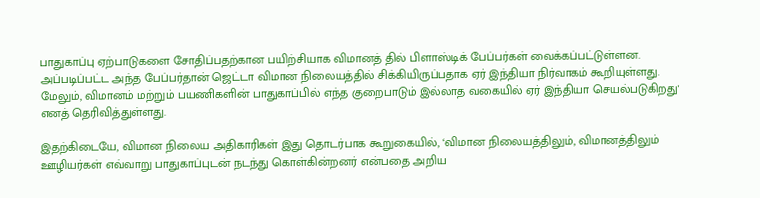பாதுகாப்பு ஏற்பாடுகளை சோதிப்பதற்கான பயிற்சியாக விமானத் தில் பிளாஸ்டிக் பேப்பர்கள் வைக்கப்பட்டுள்ளன. அப்படிப்பட்ட அந்த பேப்பர்தான் ஜெட்டா விமான நிலையத்தில் சிக்கியிருப்பதாக ஏர் இந்தியா நிர்வாகம் கூறியுள்ளது. மேலும், விமானம் மற்றும் பயணிகளின் பாதுகாப்பில் எந்த குறைபாடும் இல்லாத வகையில் ஏர் இந்தியா செயல்படுகிறது' எனத் தெரிவித்துள்ளது.

இதற்கிடையே, விமான நிலைய அதிகாரிகள் இது தொடர்பாக கூறுகையில், ‘விமான நிலையத்திலும், விமானத்திலும் ஊழியர்கள் எவ்வாறு பாதுகாப்புடன் நடந்து கொள்கின்றனர் என்பதை அறிய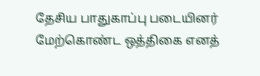தேசிய பாதுகாப்பு படையினர் மேற்கொண்ட ஒத்திகை எனத்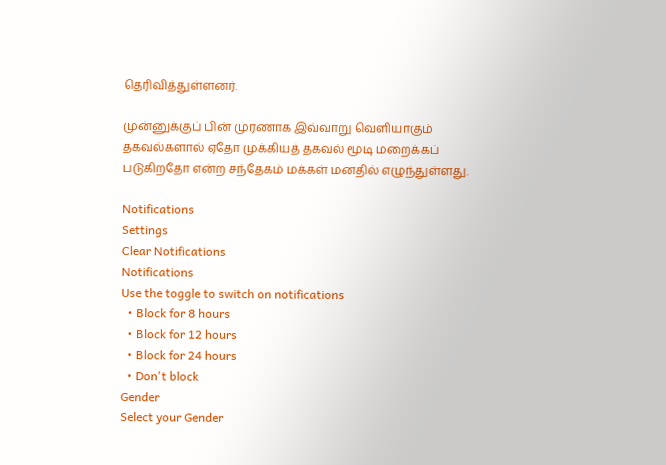தெரிவித்துள்ளனர்.

முன்னுக்குப் பின் முரணாக இவ்வாறு வெளியாகும் தகவல்களால் ஏதோ முக்கியத் தகவல் மூடி மறைக்கப் படுகிறதோ என்ற சந்தேகம் மக்கள் மனதில் எழுந்துள்ளது.

Notifications
Settings
Clear Notifications
Notifications
Use the toggle to switch on notifications
  • Block for 8 hours
  • Block for 12 hours
  • Block for 24 hours
  • Don't block
Gender
Select your Gender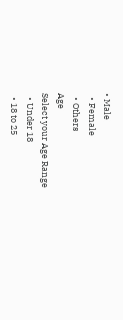• Male
  • Female
  • Others
Age
Select your Age Range
  • Under 18
  • 18 to 25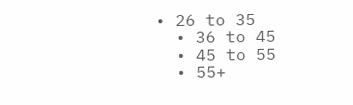• 26 to 35
  • 36 to 45
  • 45 to 55
  • 55+